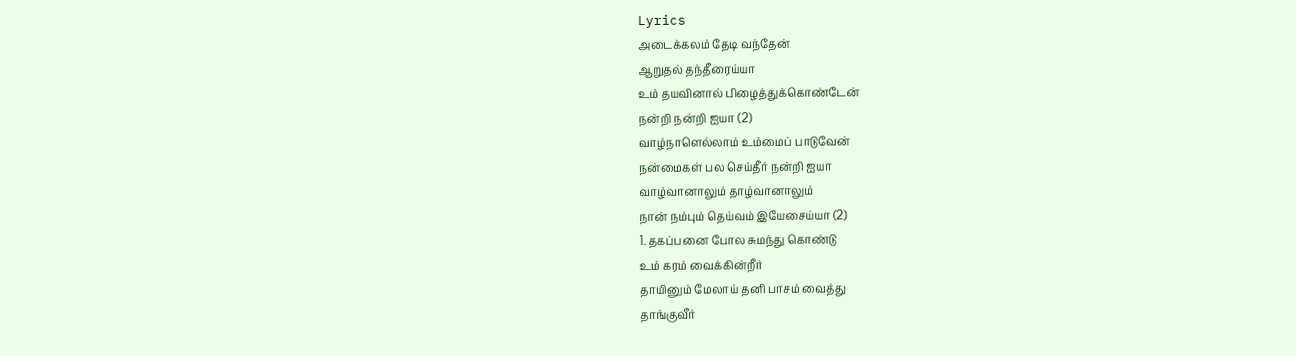Lyrics
அடைக்கலம் தேடி வந்தேன்
ஆறுதல் தந்தீரைய்யா
உம் தயவினால் பிழைத்துக்கொண்டேன்
நன்றி நன்றி ஐயா (2)
வாழ்நாளெல்லாம் உம்மைப் பாடுவேன்
நன்மைகள் பல செய்தீர் நன்றி ஐயா
வாழ்வானாலும் தாழ்வானாலும்
நான் நம்பும் தெய்வம் இயேசைய்யா (2)
1. தகப்பனை போல சுமந்து கொண்டு
உம் கரம் வைக்கின்றீர்
தாயினும் மேலாய் தனி பாசம் வைத்து
தாங்குவீர்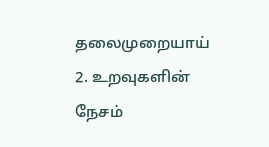தலைமுறையாய்
2. உறவுகளின் நேசம்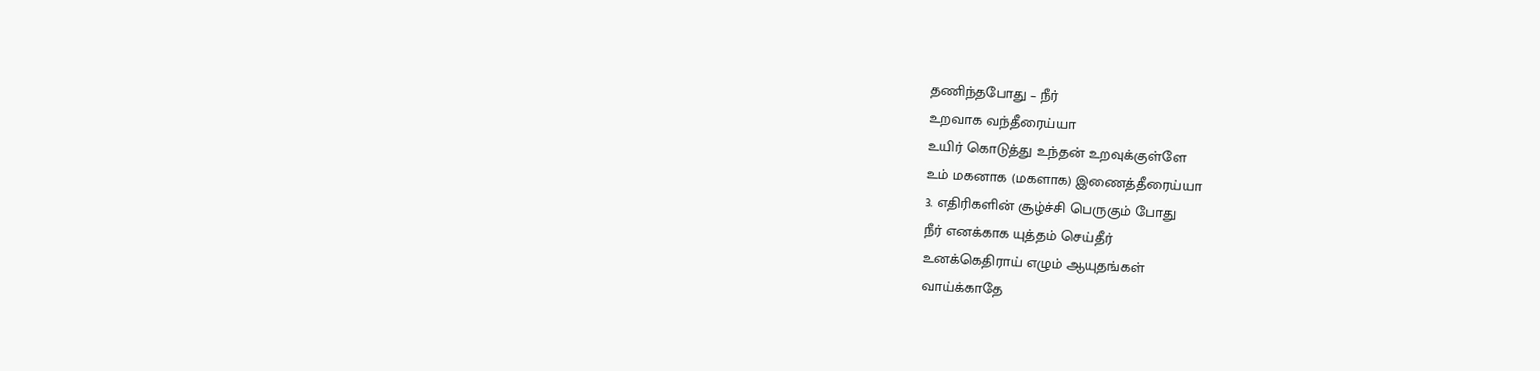தணிந்தபோது – நீர்
உறவாக வந்தீரைய்யா
உயிர் கொடுத்து உந்தன் உறவுக்குள்ளே
உம் மகனாக (மகளாக) இணைத்தீரைய்யா
3. எதிரிகளின் சூழ்ச்சி பெருகும் போது
நீர் எனக்காக யுத்தம் செய்தீர்
உனக்கெதிராய் எழும் ஆயுதங்கள்
வாய்க்காதே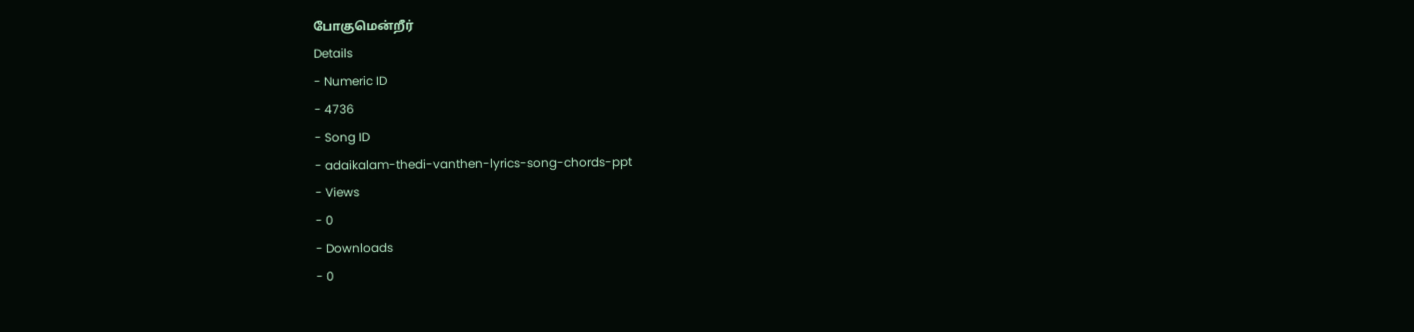போகுமென்றீர்
Details
- Numeric ID
- 4736
- Song ID
- adaikalam-thedi-vanthen-lyrics-song-chords-ppt
- Views
- 0
- Downloads
- 0